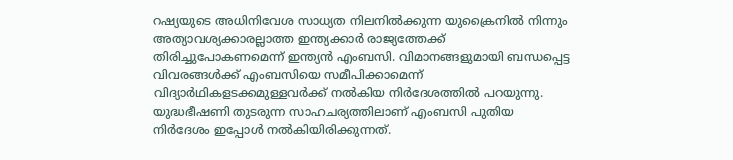റഷ്യയുടെ അധിനിവേശ സാധ്യത നിലനിൽക്കുന്ന യുക്രൈനിൽ നിന്നും അത്യാവശ്യക്കാരല്ലാത്ത ഇന്ത്യക്കാർ രാജ്യത്തേക്ക് തിരിച്ചുപോകണമെന്ന് ഇന്ത്യൻ എംബസി. വിമാനങ്ങളുമായി ബന്ധപ്പെട്ട വിവരങ്ങൾക്ക് എംബസിയെ സമീപിക്കാമെന്ന് വിദ്യാർഥികളടക്കമുള്ളവർക്ക് നൽകിയ നിർദേശത്തിൽ പറയുന്നു. യുദ്ധഭീഷണി തുടരുന്ന സാഹചര്യത്തിലാണ് എംബസി പുതിയ നിർദേശം ഇപ്പോൾ നൽകിയിരിക്കുന്നത്.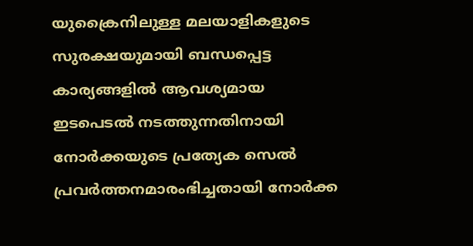യുക്രൈനിലുള്ള മലയാളികളുടെ സുരക്ഷയുമായി ബന്ധപ്പെട്ട കാര്യങ്ങളിൽ ആവശ്യമായ ഇടപെടൽ നടത്തുന്നതിനായി നോർക്കയുടെ പ്രത്യേക സെൽ പ്രവർത്തനമാരംഭിച്ചതായി നോർക്ക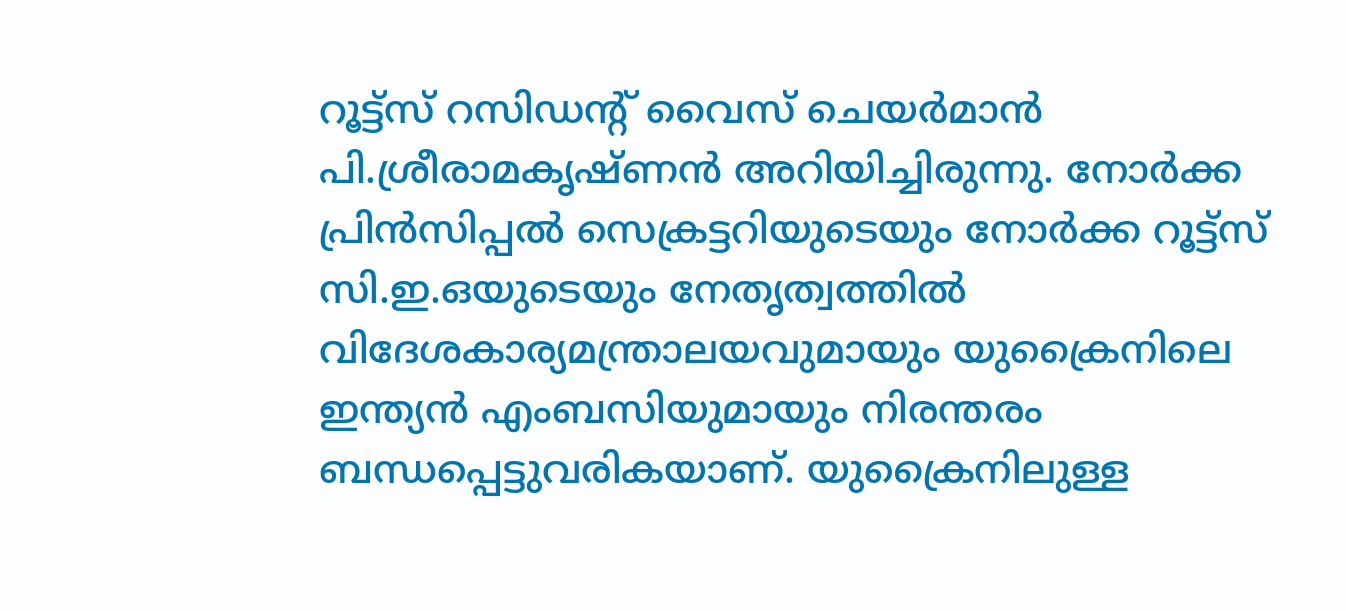റൂട്ട്സ് റസിഡന്റ് വൈസ് ചെയർമാൻ പി.ശ്രീരാമകൃഷ്ണൻ അറിയിച്ചിരുന്നു. നോർക്ക പ്രിൻസിപ്പൽ സെക്രട്ടറിയുടെയും നോർക്ക റൂട്ട്സ് സി.ഇ.ഒയുടെയും നേതൃത്വത്തിൽ വിദേശകാര്യമന്ത്രാലയവുമായും യുക്രൈനിലെ ഇന്ത്യൻ എംബസിയുമായും നിരന്തരം ബന്ധപ്പെട്ടുവരികയാണ്. യുക്രൈനിലുള്ള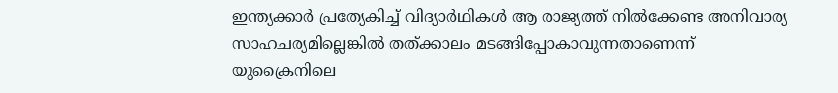ഇന്ത്യക്കാർ പ്രത്യേകിച്ച് വിദ്യാർഥികൾ ആ രാജ്യത്ത് നിൽക്കേണ്ട അനിവാര്യ സാഹചര്യമില്ലെങ്കിൽ തത്ക്കാലം മടങ്ങിപ്പോകാവുന്നതാണെന്ന് യുക്രൈനിലെ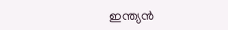ഇന്ത്യൻ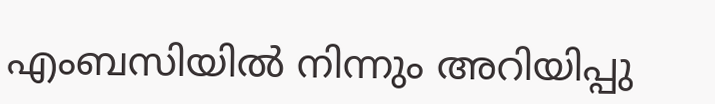എംബസിയിൽ നിന്നും അറിയിപ്പു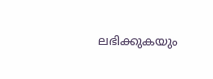ലഭിക്കുകയും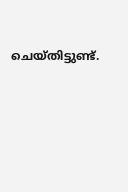ചെയ്തിട്ടുണ്ട്.